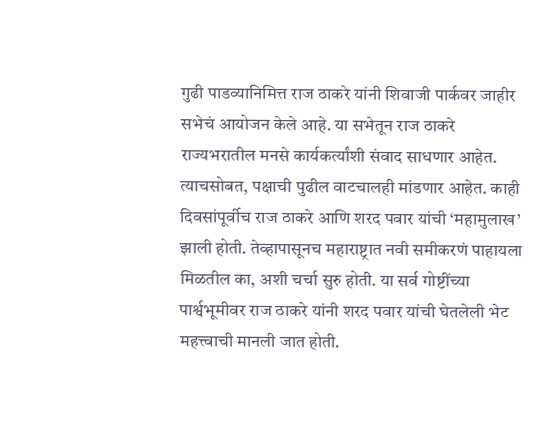गुढी पाडव्यानिमित्त राज ठाकरे यांनी शिवाजी पार्कवर जाहीर सभेचं आयोजन केले आहे. या सभेतून राज ठाकरे राज्यभरातील मनसे कार्यकर्त्यांशी संवाद साधणार आहेत. त्याचसोबत, पक्षाची पुढील वाटचालही मांडणार आहेत. काही दिवसांपूर्वीच राज ठाकरे आणि शरद पवार यांची ‘महामुलाख’ झाली होती. तेव्हापासूनच महाराष्ट्रात नवी समीकरणं पाहायला मिळतील का, अशी चर्चा सुरु होती. या सर्व गोष्टींच्या पार्श्वभूमीवर राज ठाकरे यांनी शरद पवार यांची घेतलेली भेट महत्त्वाची मानली जात होती.